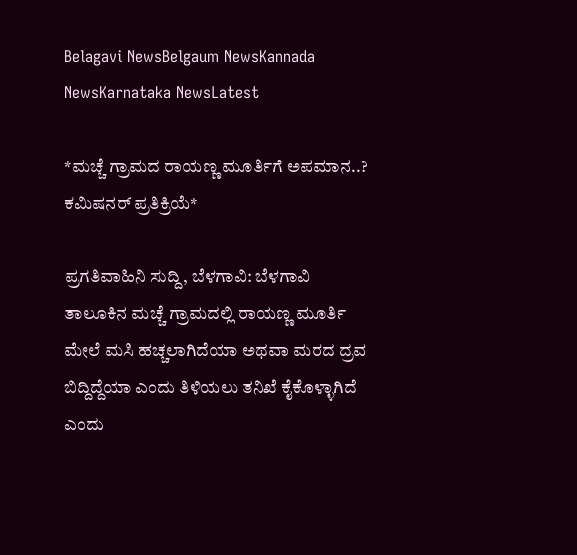Belagavi NewsBelgaum NewsKannada NewsKarnataka NewsLatest

*ಮಚ್ಚೆ ಗ್ರಾಮದ ರಾಯಣ್ಣ ಮೂರ್ತಿಗೆ ಅಪಮಾನ..? ಕಮಿಷನರ್ ಪ್ರತಿಕ್ರಿಯೆ*

ಪ್ರಗತಿವಾಹಿನಿ ಸುದ್ದಿ, ಬೆಳಗಾವಿ: ಬೆಳಗಾವಿ ತಾಲೂಕಿನ ಮಚ್ಚೆ ಗ್ರಾಮದಲ್ಲಿ ರಾಯಣ್ಣ ಮೂರ್ತಿ ಮೇಲೆ ಮಸಿ ಹಚ್ಚಲಾಗಿದೆಯಾ ಅಥವಾ ಮರದ ದ್ರವ ಬಿದ್ದಿದ್ದೆಯಾ ಎಂದು ತಿಳಿಯಲು ತನಿಖೆ ಕೈಕೊಳ್ಳಾಗಿದೆ ಎಂದು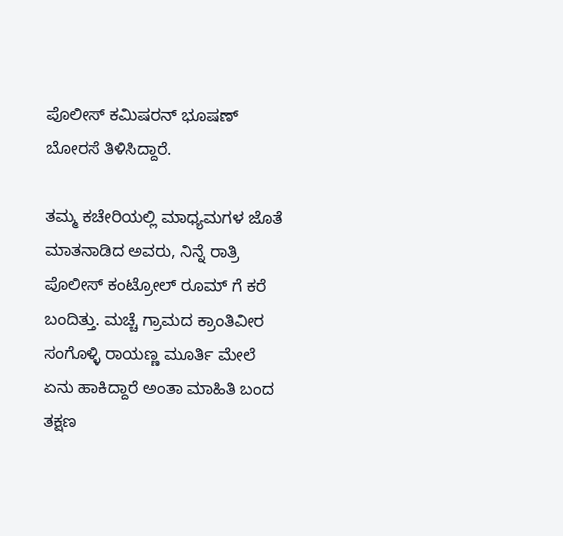ಪೊಲೀಸ್ ಕಮಿಷರನ್ ಭೂಷಣ್ ಬೋರಸೆ ತಿಳಿಸಿದ್ದಾರೆ.

ತಮ್ಮ ಕಚೇರಿಯಲ್ಲಿ ಮಾಧ್ಯಮಗಳ ಜೊತೆ ಮಾತನಾಡಿದ ಅವರು, ನಿನ್ನೆ ರಾತ್ರಿ ಪೊಲೀಸ್ ಕಂಟ್ರೋಲ್ ರೂಮ್ ಗೆ ಕರೆ ಬಂದಿತ್ತು. ಮಚ್ಚೆ ಗ್ರಾಮದ ಕ್ರಾಂತಿವೀರ ಸಂಗೊಳ್ಳಿ ರಾಯಣ್ಣ ಮೂರ್ತಿ ಮೇಲೆ ಏನು ಹಾಕಿದ್ದಾರೆ ಅಂತಾ ಮಾಹಿತಿ ಬಂದ ತಕ್ಷಣ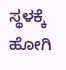ಸ್ಥಳಕ್ಕೆ ಹೋಗಿ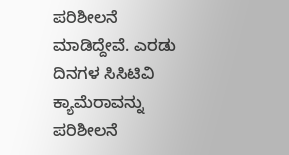ಪರಿಶೀಲನೆ ಮಾಡಿದ್ದೇವೆ. ಎರಡು‌ ದಿನಗಳ ಸಿಸಿಟಿವಿ ಕ್ಯಾಮೆರಾವನ್ನು ಪರಿಶೀಲನೆ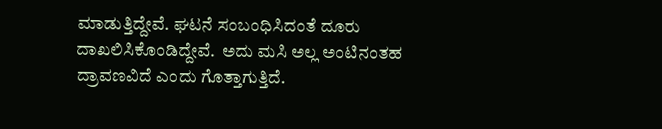ಮಾಡುತ್ತಿದ್ದೇವೆ. ಘಟನೆ ಸಂಬಂಧಿಸಿದಂತೆ ದೂರು ದಾಖಲಿಸಿಕೊಂಡಿದ್ದೇವೆ.  ಅದು ಮಸಿ ಅಲ್ಲ ಅಂಟಿನಂತಹ ದ್ರಾವಣವಿದೆ ಎಂದು ಗೊತ್ತಾಗುತ್ತಿದೆ.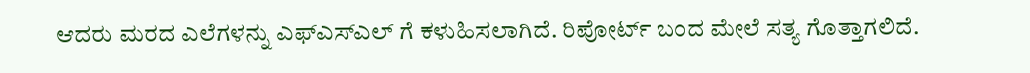ಆದರು ಮರದ ಎಲೆಗಳನ್ನು ಎಫ್ಎಸ್ಎಲ್ ಗೆ ಕಳುಹಿಸಲಾಗಿದೆ. ರಿಪೋರ್ಟ್ ಬಂದ ಮೇಲೆ ಸತ್ಯ ಗೊತ್ತಾಗಲಿದೆ.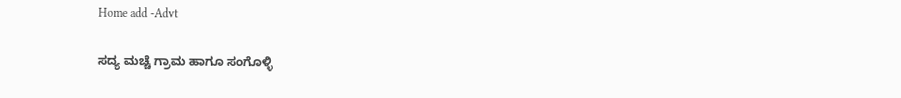Home add -Advt

ಸದ್ಯ ಮಚ್ಚೆ ಗ್ರಾಮ ಹಾಗೂ ಸಂಗೊಳ್ಳಿ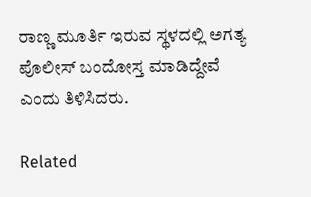ರಾಣ್ಣ ಮೂರ್ತಿ ಇರುವ ಸ್ಥಳದಲ್ಲಿ ಅಗತ್ಯ ಪೊಲೀಸ್ ಬಂದೋಸ್ತ ಮಾಡಿದ್ದೇವೆ ಎಂದು ತಿಳಿಸಿದರು.

Related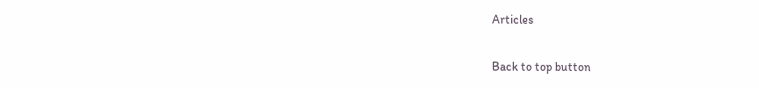Articles

Back to top button